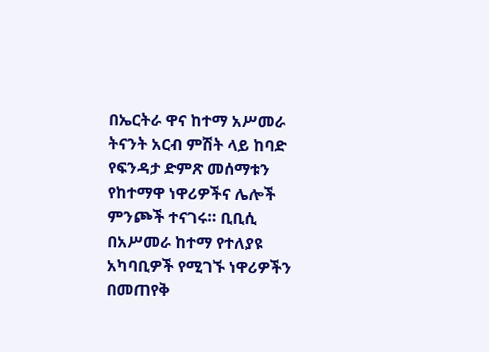በኤርትራ ዋና ከተማ አሥመራ ትናንት አርብ ምሽት ላይ ከባድ የፍንዳታ ድምጽ መሰማቱን የከተማዋ ነዋሪዎችና ሌሎች ምንጮች ተናገሩ። ቢቢሲ በአሥመራ ከተማ የተለያዩ አካባቢዎች የሚገኙ ነዋሪዎችን በመጠየቅ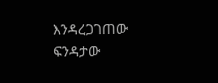እንዳረጋገጠው ፍንዳታው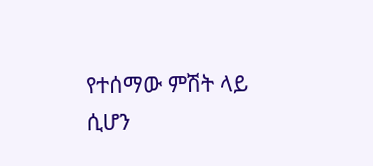የተሰማው ምሽት ላይ ሲሆን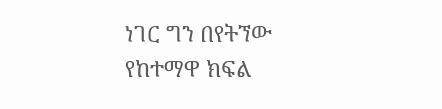ነገር ግን በየትኘው የከተማዋ ክፍል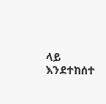ላይ እንደተከሰተ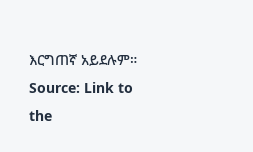እርግጠኛ አይደሉም።
Source: Link to the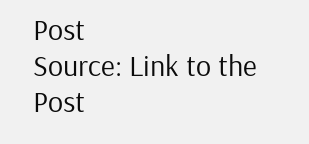Post
Source: Link to the Post